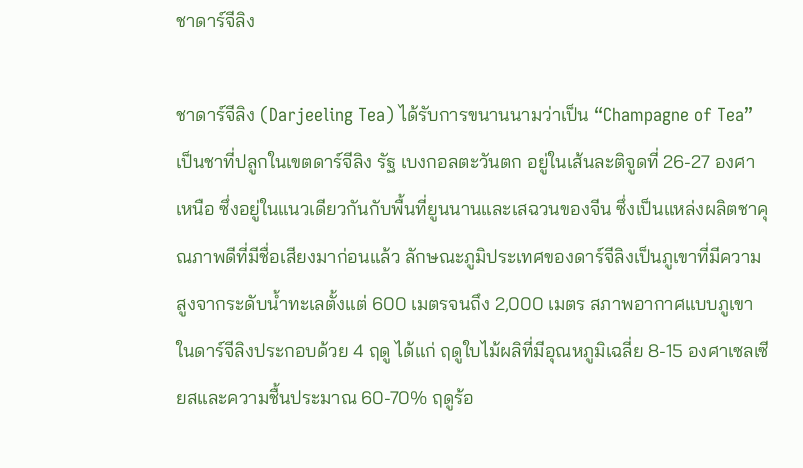ชาดาร์จีลิง

ชาดาร์จีลิง (Darjeeling Tea) ได้รับการขนานนามว่าเป็น “Champagne of Tea” เป็นชาที่ปลูกในเขตดาร์จีลิง รัฐ เบงกอลตะวันตก อยู่ในเส้นละติจูดที่ 26-27 องศาเหนือ ซึ่งอยู่ในแนวเดียวกันกับพื้นที่ยูนนานและเสฉวนของจีน ซึ่งเป็นแหล่งผลิตชาคุณภาพดีที่มีชื่อเสียงมาก่อนแล้ว ลักษณะภูมิประเทศของดาร์จีลิงเป็นภูเขาที่มีความสูงจากระดับน้ำทะเลตั้งแต่ 600 เมตรจนถึง 2,000 เมตร สภาพอากาศแบบภูเขาในดาร์จีลิงประกอบด้วย 4 ฤดู ได้แก่ ฤดูใบไม้ผลิที่มีอุณหภูมิเฉลี่ย 8-15 องศาเซลเซียสและความชื้นประมาณ 60-70% ฤดูร้อ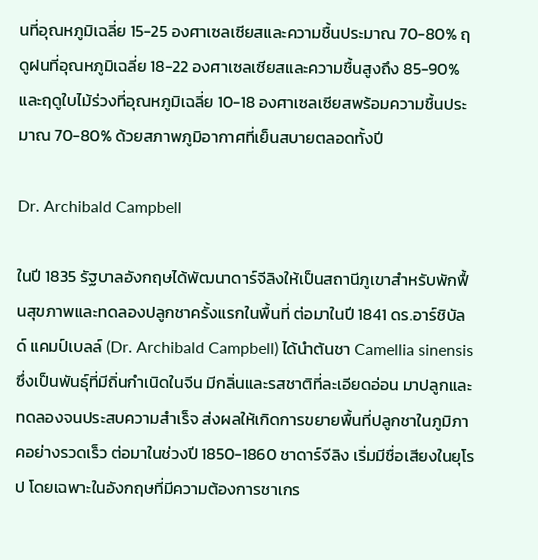นที่อุณหภูมิเฉลี่ย 15-25 องศาเซลเซียสและความชื้นประมาณ 70-80% ฤดูฝนที่อุณหภูมิเฉลี่ย 18-22 องศาเซลเซียสและความชื้นสูงถึง 85-90% และฤดูใบไม้ร่วงที่อุณหภูมิเฉลี่ย 10-18 องศาเซลเซียสพร้อมความชื้นประมาณ 70-80% ด้วยสภาพภูมิอากาศที่เย็นสบายตลอดทั้งปี

Dr. Archibald Campbell

ในปี 1835 รัฐบาลอังกฤษได้พัฒนาดาร์จีลิงให้เป็นสถานีภูเขาสำหรับพักฟื้นสุขภาพและทดลองปลูกชาครั้งแรกในพื้นที่ ต่อมาในปี 1841 ดร.อาร์ชิบัลด์ แคมป์เบลล์ (Dr. Archibald Campbell) ได้นำต้นชา Camellia sinensis ซึ่งเป็นพันธุ์ที่มีถิ่นกำเนิดในจีน มีกลิ่นและรสชาติที่ละเอียดอ่อน มาปลูกและทดลองจนประสบความสำเร็จ ส่งผลให้เกิดการขยายพื้นที่ปลูกชาในภูมิภาคอย่างรวดเร็ว ต่อมาในช่วงปี 1850-1860 ชาดาร์จีลิง เริ่มมีชื่อเสียงในยุโรป โดยเฉพาะในอังกฤษที่มีความต้องการชาเกร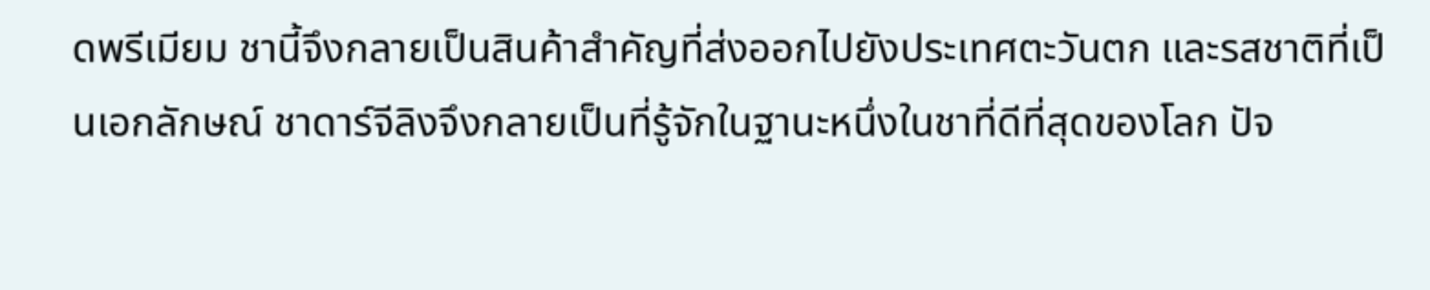ดพรีเมียม ชานี้จึงกลายเป็นสินค้าสำคัญที่ส่งออกไปยังประเทศตะวันตก และรสชาติที่เป็นเอกลักษณ์ ชาดาร์จีลิงจึงกลายเป็นที่รู้จักในฐานะหนึ่งในชาที่ดีที่สุดของโลก ปัจ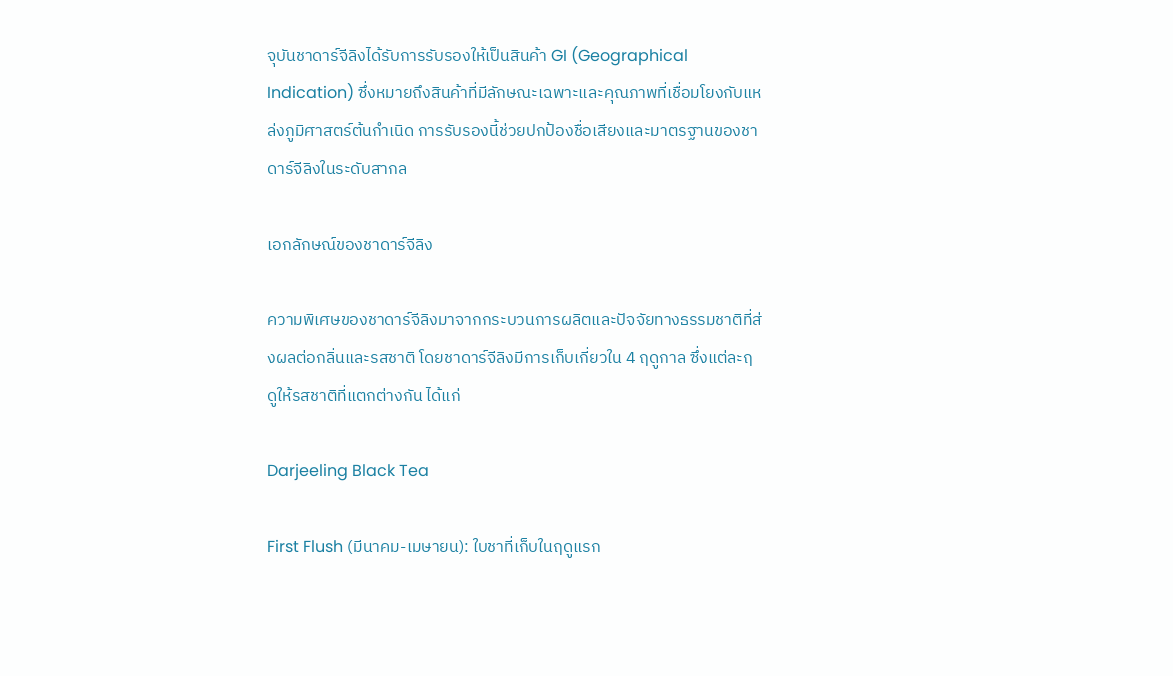จุบันชาดาร์จีลิงได้รับการรับรองให้เป็นสินค้า GI (Geographical Indication) ซึ่งหมายถึงสินค้าที่มีลักษณะเฉพาะและคุณภาพที่เชื่อมโยงกับแหล่งภูมิศาสตร์ต้นกำเนิด การรับรองนี้ช่วยปกป้องชื่อเสียงและมาตรฐานของชาดาร์จีลิงในระดับสากล

เอกลักษณ์ของชาดาร์จีลิง

ความพิเศษของชาดาร์จีลิงมาจากกระบวนการผลิตและปัจจัยทางธรรมชาติที่ส่งผลต่อกลิ่นและรสชาติ โดยชาดาร์จีลิงมีการเก็บเกี่ยวใน 4 ฤดูกาล ซึ่งแต่ละฤดูให้รสชาติที่แตกต่างกัน ได้แก่

Darjeeling Black Tea

First Flush (มีนาคม-เมษายน): ใบชาที่เก็บในฤดูแรก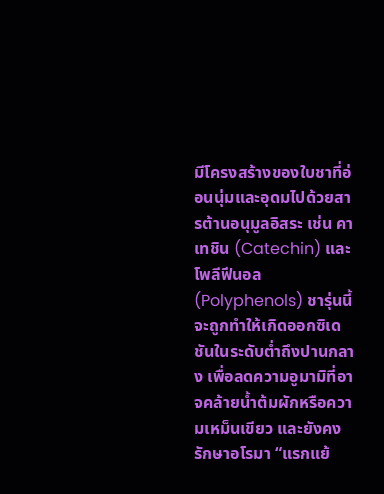มีโครงสร้างของใบชาที่อ่อนนุ่มและอุดมไปด้วยสารต้านอนุมูลอิสระ เช่น คาเทชิน (Catechin) และโพลีฟีนอล (Polyphenols) ชารุ่นนี้จะถูกทำให้เกิดออกซิเดชันในระดับต่ำถึงปานกลาง เพื่อลดความอูมามิที่อาจคล้ายน้ำต้มผักหรือความเหม็นเขียว และยังคงรักษาอโรมา “แรกแย้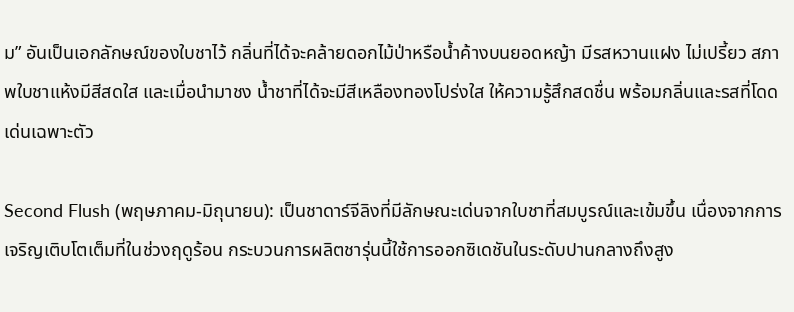ม” อันเป็นเอกลักษณ์ของใบชาไว้ กลิ่นที่ได้จะคล้ายดอกไม้ป่าหรือน้ำค้างบนยอดหญ้า มีรสหวานแฝง ไม่เปรี้ยว สภาพใบชาแห้งมีสีสดใส และเมื่อนำมาชง น้ำชาที่ได้จะมีสีเหลืองทองโปร่งใส ให้ความรู้สึกสดชื่น พร้อมกลิ่นและรสที่โดดเด่นเฉพาะตัว

Second Flush (พฤษภาคม-มิถุนายน): เป็นชาดาร์จีลิงที่มีลักษณะเด่นจากใบชาที่สมบูรณ์และเข้มขึ้น เนื่องจากการเจริญเติบโตเต็มที่ในช่วงฤดูร้อน กระบวนการผลิตชารุ่นนี้ใช้การออกซิเดชันในระดับปานกลางถึงสูง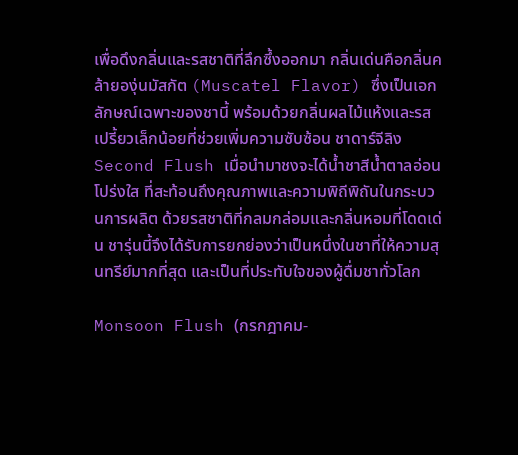เพื่อดึงกลิ่นและรสชาติที่ลึกซึ้งออกมา กลิ่นเด่นคือกลิ่นคล้ายองุ่นมัสกัต (Muscatel Flavor) ซึ่งเป็นเอกลักษณ์เฉพาะของชานี้ พร้อมด้วยกลิ่นผลไม้แห้งและรสเปรี้ยวเล็กน้อยที่ช่วยเพิ่มความซับซ้อน ชาดาร์จีลิง Second Flush เมื่อนำมาชงจะได้น้ำชาสีน้ำตาลอ่อนโปร่งใส ที่สะท้อนถึงคุณภาพและความพิถีพิถันในกระบวนการผลิต ด้วยรสชาติที่กลมกล่อมและกลิ่นหอมที่โดดเด่น ชารุ่นนี้จึงได้รับการยกย่องว่าเป็นหนึ่งในชาที่ให้ความสุนทรีย์มากที่สุด และเป็นที่ประทับใจของผู้ดื่มชาทั่วโลก

Monsoon Flush (กรกฎาคม-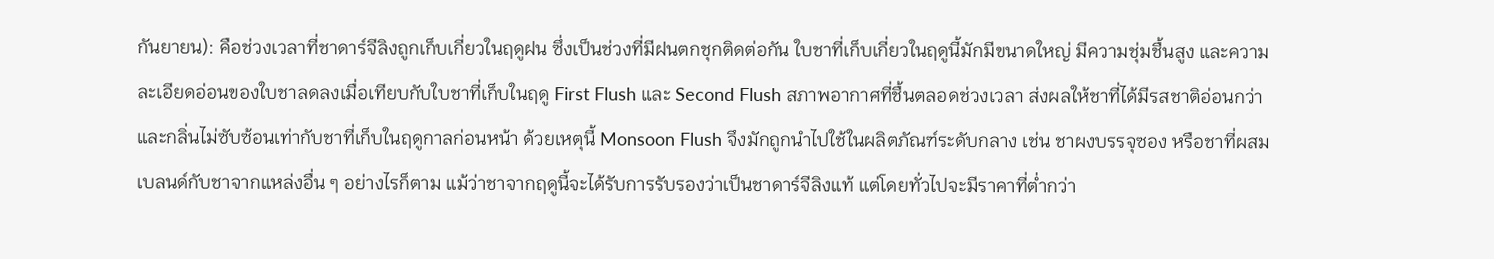กันยายน): คือช่วงเวลาที่ชาดาร์จีลิงถูกเก็บเกี่ยวในฤดูฝน ซึ่งเป็นช่วงที่มีฝนตกชุกติดต่อกัน ใบชาที่เก็บเกี่ยวในฤดูนี้มักมีขนาดใหญ่ มีความชุ่มชื้นสูง และความละเอียดอ่อนของใบชาลดลงเมื่อเทียบกับใบชาที่เก็บในฤดู First Flush และ Second Flush สภาพอากาศที่ชื้นตลอดช่วงเวลา ส่งผลให้ชาที่ได้มีรสชาติอ่อนกว่าและกลิ่นไม่ซับซ้อนเท่ากับชาที่เก็บในฤดูกาลก่อนหน้า ด้วยเหตุนี้ Monsoon Flush จึงมักถูกนำไปใช้ในผลิตภัณฑ์ระดับกลาง เช่น ชาผงบรรจุซอง หรือชาที่ผสมเบลนด์กับชาจากแหล่งอื่น ๆ อย่างไรก็ตาม แม้ว่าชาจากฤดูนี้จะได้รับการรับรองว่าเป็นชาดาร์จีลิงแท้ แต่โดยทั่วไปจะมีราคาที่ต่ำกว่า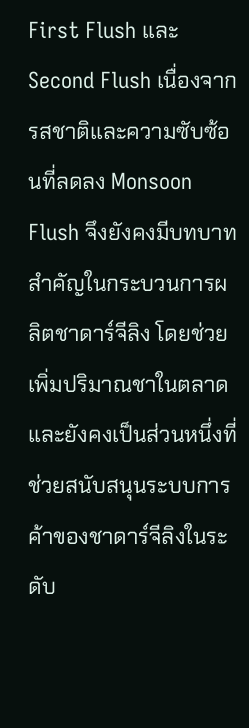First Flush และ Second Flush เนื่องจากรสชาติและความซับซ้อนที่ลดลง Monsoon Flush จึงยังคงมีบทบาทสำคัญในกระบวนการผลิตชาดาร์จีลิง โดยช่วยเพิ่มปริมาณชาในตลาด และยังคงเป็นส่วนหนึ่งที่ช่วยสนับสนุนระบบการค้าของชาดาร์จีลิงในระดับ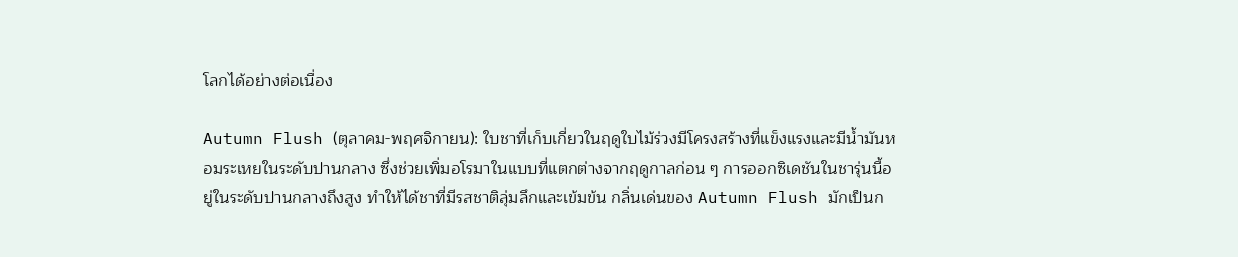โลกได้อย่างต่อเนื่อง

Autumn Flush (ตุลาคม-พฤศจิกายน): ใบชาที่เก็บเกี่ยวในฤดูใบไม้ร่วงมีโครงสร้างที่แข็งแรงและมีน้ำมันหอมระเหยในระดับปานกลาง ซึ่งช่วยเพิ่มอโรมาในแบบที่แตกต่างจากฤดูกาลก่อน ๆ การออกซิเดชันในชารุ่นนี้อยู่ในระดับปานกลางถึงสูง ทำให้ได้ชาที่มีรสชาติลุ่มลึกและเข้มข้น กลิ่นเด่นของ Autumn Flush มักเป็นก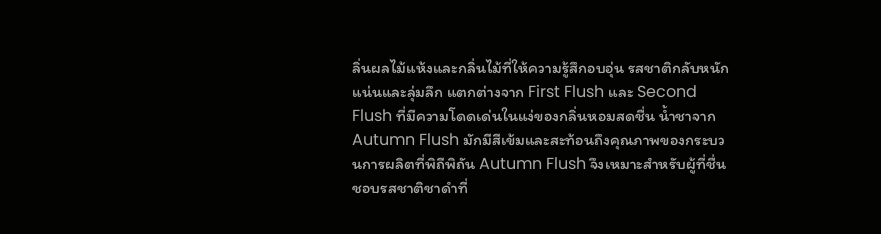ลิ่นผลไม้แห้งและกลิ่นไม้ที่ให้ความรู้สึกอบอุ่น รสชาติกลับหนักแน่นและลุ่มลึก แตกต่างจาก First Flush และ Second Flush ที่มีความโดดเด่นในแง่ของกลิ่นหอมสดชื่น น้ำชาจาก Autumn Flush มักมีสีเข้มและสะท้อนถึงคุณภาพของกระบวนการผลิตที่พิถีพิถัน Autumn Flush จึงเหมาะสำหรับผู้ที่ชื่นชอบรสชาติชาดำที่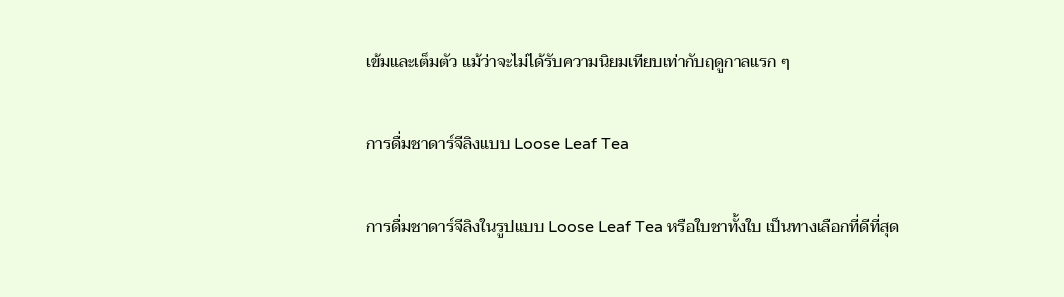เข้มและเต็มตัว แม้ว่าจะไม่ได้รับความนิยมเทียบเท่ากับฤดูกาลแรก ๆ

การดื่มชาดาร์จีลิงแบบ Loose Leaf Tea

การดื่มชาดาร์จีลิงในรูปแบบ Loose Leaf Tea หรือใบชาทั้งใบ เป็นทางเลือกที่ดีที่สุด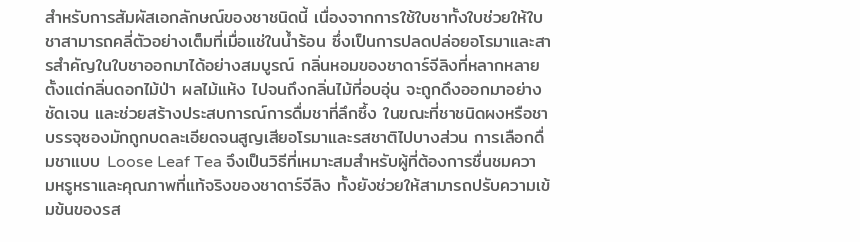สำหรับการสัมผัสเอกลักษณ์ของชาชนิดนี้ เนื่องจากการใช้ใบชาทั้งใบช่วยให้ใบชาสามารถคลี่ตัวอย่างเต็มที่เมื่อแช่ในน้ำร้อน ซึ่งเป็นการปลดปล่อยอโรมาและสารสำคัญในใบชาออกมาได้อย่างสมบูรณ์ กลิ่นหอมของชาดาร์จีลิงที่หลากหลาย ตั้งแต่กลิ่นดอกไม้ป่า ผลไม้แห้ง ไปจนถึงกลิ่นไม้ที่อบอุ่น จะถูกดึงออกมาอย่างชัดเจน และช่วยสร้างประสบการณ์การดื่มชาที่ลึกซึ้ง ในขณะที่ชาชนิดผงหรือชาบรรจุซองมักถูกบดละเอียดจนสูญเสียอโรมาและรสชาติไปบางส่วน การเลือกดื่มชาแบบ Loose Leaf Tea จึงเป็นวิธีที่เหมาะสมสำหรับผู้ที่ต้องการชื่นชมความหรูหราและคุณภาพที่แท้จริงของชาดาร์จีลิง ทั้งยังช่วยให้สามารถปรับความเข้มข้นของรส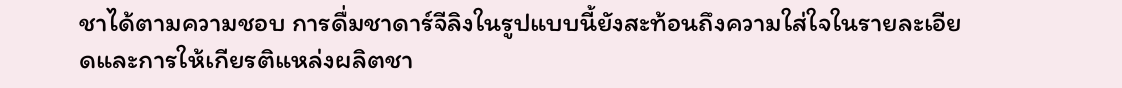ชาได้ตามความชอบ การดื่มชาดาร์จีลิงในรูปแบบนี้ยังสะท้อนถึงความใส่ใจในรายละเอียดและการให้เกียรติแหล่งผลิตชา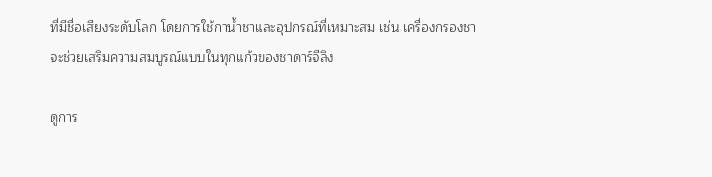ที่มีชื่อเสียงระดับโลก โดยการใช้กาน้ำชาและอุปกรณ์ที่เหมาะสม เช่น เครื่องกรองชา จะช่วยเสริมความสมบูรณ์แบบในทุกแก้วของชาดาร์จีลิง

ดูการ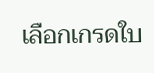เลือกเกรดใบ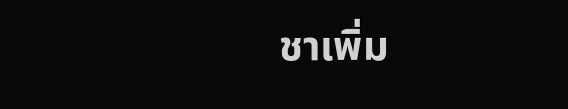ชาเพิ่ม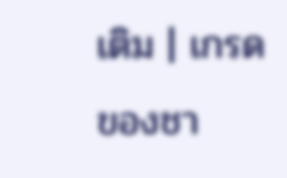เติม | เกรดของชา